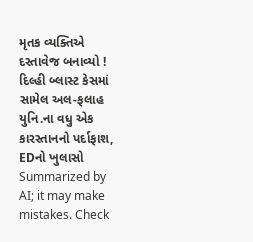મૃતક વ્યક્તિએ દસ્તાવેજ બનાવ્યો ! દિલ્હી બ્લાસ્ટ કેસમાં સામેલ અલ-ફલાહ યુનિ.ના વધુ એક કારસ્તાનનો પર્દાફાશ, EDનો ખુલાસો
Summarized by AI; it may make mistakes. Check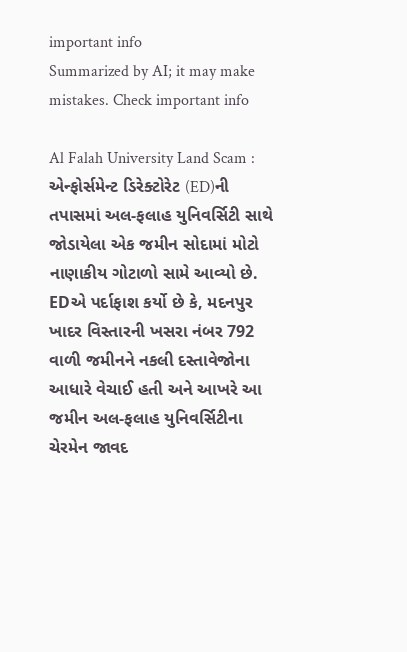important info
Summarized by AI; it may make mistakes. Check important info

Al Falah University Land Scam : એન્ફોર્સમેન્ટ ડિરેક્ટોરેટ (ED)ની તપાસમાં અલ-ફલાહ યુનિવર્સિટી સાથે જોડાયેલા એક જમીન સોદામાં મોટો નાણાકીય ગોટાળો સામે આવ્યો છે. EDએ પર્દાફાશ કર્યો છે કે, મદનપુર ખાદર વિસ્તારની ખસરા નંબર 792 વાળી જમીનને નકલી દસ્તાવેજોના આધારે વેચાઈ હતી અને આખરે આ જમીન અલ-ફલાહ યુનિવર્સિટીના ચેરમેન જાવદ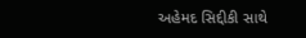અહેમદ સિદ્દીકી સાથે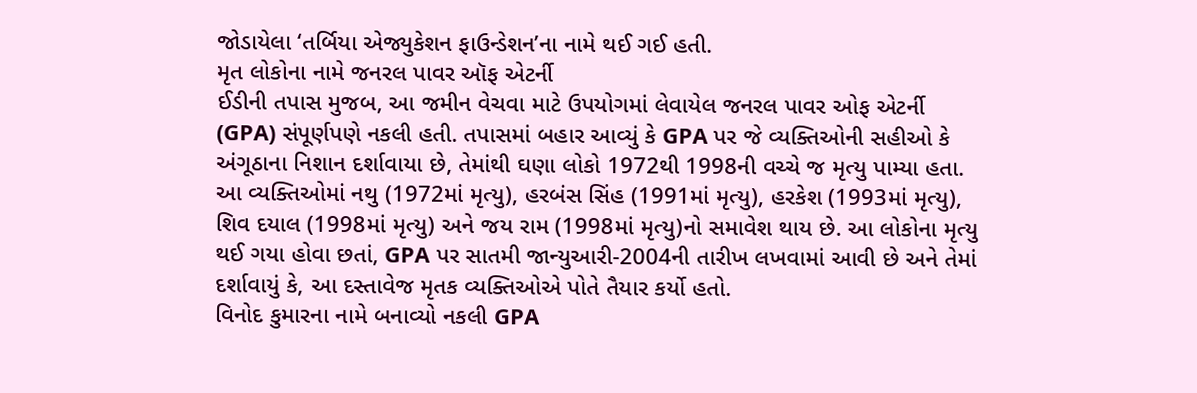જોડાયેલા ‘તર્બિયા એજ્યુકેશન ફાઉન્ડેશન’ના નામે થઈ ગઈ હતી.
મૃત લોકોના નામે જનરલ પાવર ઑફ એટર્ની
ઈડીની તપાસ મુજબ, આ જમીન વેચવા માટે ઉપયોગમાં લેવાયેલ જનરલ પાવર ઓફ એટર્ની (GPA) સંપૂર્ણપણે નકલી હતી. તપાસમાં બહાર આવ્યું કે GPA પર જે વ્યક્તિઓની સહીઓ કે અંગૂઠાના નિશાન દર્શાવાયા છે, તેમાંથી ઘણા લોકો 1972થી 1998ની વચ્ચે જ મૃત્યુ પામ્યા હતા. આ વ્યક્તિઓમાં નથુ (1972માં મૃત્યુ), હરબંસ સિંહ (1991માં મૃત્યુ), હરકેશ (1993માં મૃત્યુ), શિવ દયાલ (1998માં મૃત્યુ) અને જય રામ (1998માં મૃત્યુ)નો સમાવેશ થાય છે. આ લોકોના મૃત્યુ થઈ ગયા હોવા છતાં, GPA પર સાતમી જાન્યુઆરી-2004ની તારીખ લખવામાં આવી છે અને તેમાં દર્શાવાયું કે, આ દસ્તાવેજ મૃતક વ્યક્તિઓએ પોતે તૈયાર કર્યો હતો.
વિનોદ કુમારના નામે બનાવ્યો નકલી GPA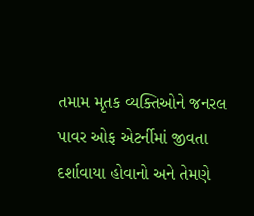તમામ મૃતક વ્યક્તિઓને જનરલ પાવર ઓફ એટર્નીમાં જીવતા દર્શાવાયા હોવાનો અને તેમણે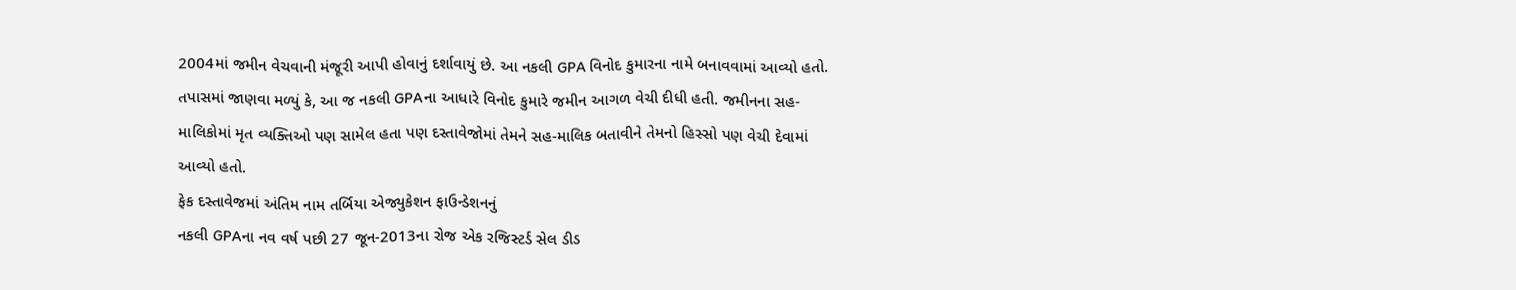2004માં જમીન વેચવાની મંજૂરી આપી હોવાનું દર્શાવાયું છે. આ નકલી GPA વિનોદ કુમારના નામે બનાવવામાં આવ્યો હતો. તપાસમાં જાણવા મળ્યું કે, આ જ નકલી GPAના આધારે વિનોદ કુમારે જમીન આગળ વેચી દીધી હતી. જમીનના સહ-માલિકોમાં મૃત વ્યક્તિઓ પણ સામેલ હતા પણ દસ્તાવેજોમાં તેમને સહ-માલિક બતાવીને તેમનો હિસ્સો પણ વેચી દેવામાં આવ્યો હતો.
ફેક દસ્તાવેજમાં અંતિમ નામ તર્બિયા એજ્યુકેશન ફાઉન્ડેશનનું
નકલી GPAના નવ વર્ષ પછી 27 જૂન-2013ના રોજ એક રજિસ્ટર્ડ સેલ ડીડ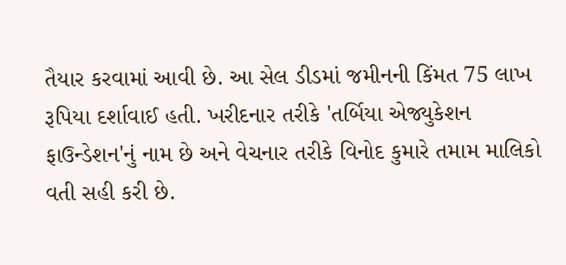તૈયાર કરવામાં આવી છે. આ સેલ ડીડમાં જમીનની કિંમત 75 લાખ રૂપિયા દર્શાવાઈ હતી. ખરીદનાર તરીકે 'તર્બિયા એજ્યુકેશન ફાઉન્ડેશન'નું નામ છે અને વેચનાર તરીકે વિનોદ કુમારે તમામ માલિકો વતી સહી કરી છે.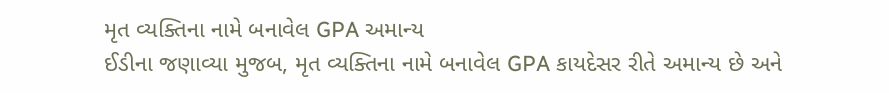મૃત વ્યક્તિના નામે બનાવેલ GPA અમાન્ય
ઈડીના જણાવ્યા મુજબ, મૃત વ્યક્તિના નામે બનાવેલ GPA કાયદેસર રીતે અમાન્ય છે અને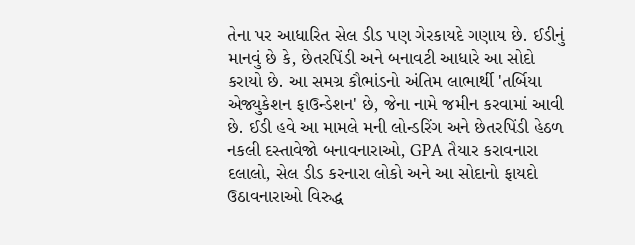તેના પર આધારિત સેલ ડીડ પણ ગેરકાયદે ગણાય છે. ઈડીનું માનવું છે કે, છેતરપિંડી અને બનાવટી આધારે આ સોદો કરાયો છે. આ સમગ્ર કૌભાંડનો અંતિમ લાભાર્થી 'તર્બિયા એજ્યુકેશન ફાઉન્ડેશન' છે, જેના નામે જમીન કરવામાં આવી છે. ઈડી હવે આ મામલે મની લોન્ડરિંગ અને છેતરપિંડી હેઠળ નકલી દસ્તાવેજો બનાવનારાઓ, GPA તૈયાર કરાવનારા દલાલો, સેલ ડીડ કરનારા લોકો અને આ સોદાનો ફાયદો ઉઠાવનારાઓ વિરુદ્ધ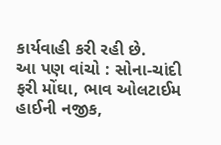કાર્યવાહી કરી રહી છે.
આ પણ વાંચો : સોના-ચાંદી ફરી મોંઘા, ભાવ ઓલટાઈમ હાઈની નજીક,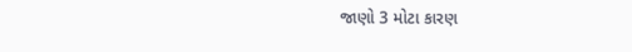જાણો 3 મોટા કારણ